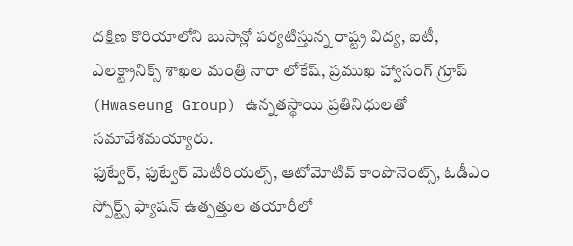దక్షిణ కొరియాలోని బుసాన్లో పర్యటిస్తున్న రాష్ట్ర విద్య, ఐటీ, ఎలక్ట్రానిక్స్ శాఖల మంత్రి నారా లోకేష్, ప్రముఖ హ్వాసంగ్ గ్రూప్ (Hwaseung Group) ఉన్నతస్థాయి ప్రతినిధులతో సమావేశమయ్యారు.
ఫుట్వేర్, ఫుట్వేర్ మెటీరియల్స్, ఆటోమోటివ్ కాంపొనెంట్స్, ఓడీఎం స్పోర్ట్స్ ఫ్యాషన్ ఉత్పత్తుల తయారీలో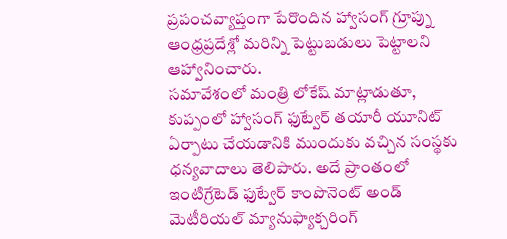ప్రపంచవ్యాప్తంగా పేరొందిన హ్వాసంగ్ గ్రూప్ను ఆంధ్రప్రదేశ్లో మరిన్ని పెట్టుబడులు పెట్టాలని ఆహ్వానించారు.
సమావేశంలో మంత్రి లోకేష్ మాట్లాడుతూ, కుప్పంలో హ్వాసంగ్ ఫుట్వేర్ తయారీ యూనిట్ ఏర్పాటు చేయడానికి ముందుకు వచ్చిన సంస్థకు ధన్యవాదాలు తెలిపారు. అదే ప్రాంతంలో ఇంటిగ్రేటెడ్ ఫుట్వేర్ కాంపొనెంట్ అండ్ మెటీరియల్ మ్యానుఫ్యాక్చరింగ్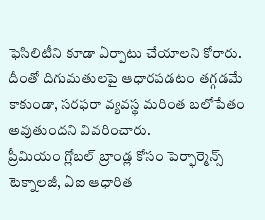ఫెసిలిటీని కూడా ఏర్పాటు చేయాలని కోరారు. దీంతో దిగుమతులపై ఆధారపడటం తగ్గడమే కాకుండా, సరఫరా వ్యవస్థ మరింత బలోపేతం అవుతుందని వివరించారు.
ప్రీమియం గ్లోబల్ బ్రాండ్ల కోసం పెర్ఫార్మెన్స్ టెక్నాలజీ, ఏఐ ఆధారిత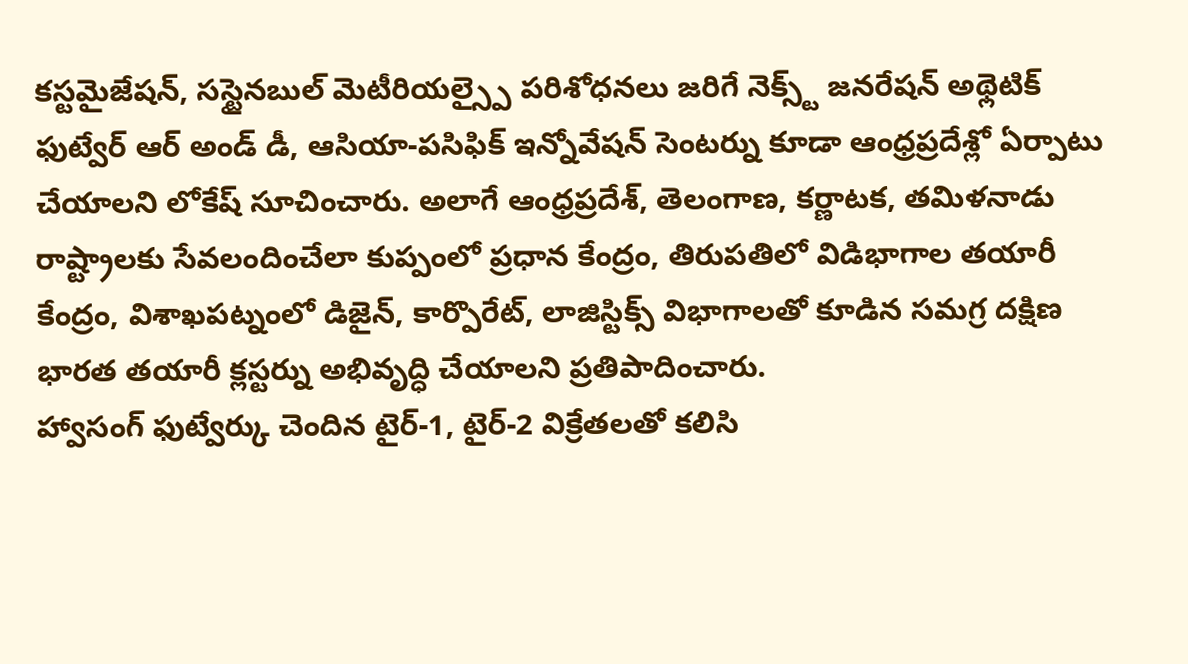కస్టమైజేషన్, సస్టైనబుల్ మెటీరియల్స్పై పరిశోధనలు జరిగే నెక్స్ట్ జనరేషన్ అథ్లెటిక్ ఫుట్వేర్ ఆర్ అండ్ డీ, ఆసియా-పసిఫిక్ ఇన్నోవేషన్ సెంటర్ను కూడా ఆంధ్రప్రదేశ్లో ఏర్పాటు చేయాలని లోకేష్ సూచించారు. అలాగే ఆంధ్రప్రదేశ్, తెలంగాణ, కర్ణాటక, తమిళనాడు రాష్ట్రాలకు సేవలందించేలా కుప్పంలో ప్రధాన కేంద్రం, తిరుపతిలో విడిభాగాల తయారీ కేంద్రం, విశాఖపట్నంలో డిజైన్, కార్పొరేట్, లాజిస్టిక్స్ విభాగాలతో కూడిన సమగ్ర దక్షిణ భారత తయారీ క్లస్టర్ను అభివృద్ధి చేయాలని ప్రతిపాదించారు.
హ్వాసంగ్ ఫుట్వేర్కు చెందిన టైర్-1, టైర్-2 విక్రేతలతో కలిసి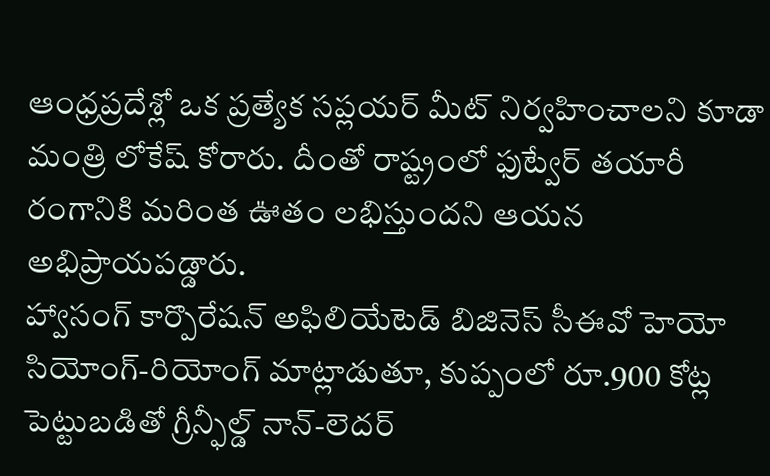ఆంధ్రప్రదేశ్లో ఒక ప్రత్యేక సప్లయర్ మీట్ నిర్వహించాలని కూడా మంత్రి లోకేష్ కోరారు. దీంతో రాష్ట్రంలో ఫుట్వేర్ తయారీ రంగానికి మరింత ఊతం లభిస్తుందని ఆయన అభిప్రాయపడ్డారు.
హ్వాసంగ్ కార్పొరేషన్ అఫిలియేటెడ్ బిజినెస్ సీఈవో హెయో సియోంగ్-రియోంగ్ మాట్లాడుతూ, కుప్పంలో రూ.900 కోట్ల పెట్టుబడితో గ్రీన్ఫీల్డ్ నాన్-లెదర్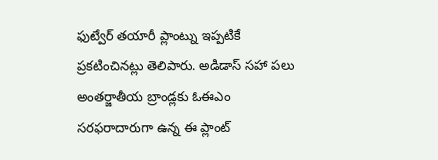ఫుట్వేర్ తయారీ ప్లాంట్ను ఇప్పటికే ప్రకటించినట్లు తెలిపారు. అడిడాస్ సహా పలు అంతర్జాతీయ బ్రాండ్లకు ఓఈఎం సరఫరాదారుగా ఉన్న ఈ ప్లాంట్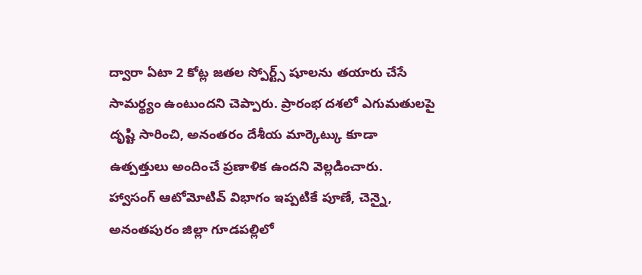ద్వారా ఏటా 2 కోట్ల జతల స్పోర్ట్స్ షూలను తయారు చేసే సామర్థ్యం ఉంటుందని చెప్పారు. ప్రారంభ దశలో ఎగుమతులపై దృష్టి సారించి, అనంతరం దేశీయ మార్కెట్కు కూడా ఉత్పత్తులు అందించే ప్రణాళిక ఉందని వెల్లడించారు.
హ్వాసంగ్ ఆటోమోటివ్ విభాగం ఇప్పటికే పూణే, చెన్నై, అనంతపురం జిల్లా గూడపల్లిలో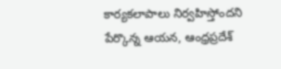కార్యకలాపాలు నిర్వహిస్తోందని పేర్కొన్న ఆయన, ఆంధ్రప్రదేశ్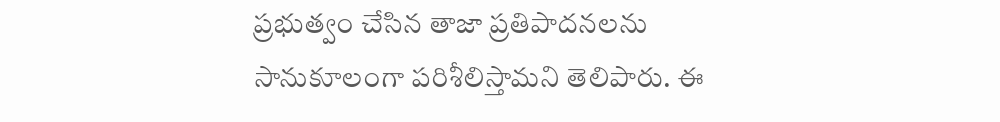ప్రభుత్వం చేసిన తాజా ప్రతిపాదనలను సానుకూలంగా పరిశీలిస్తామని తెలిపారు. ఈ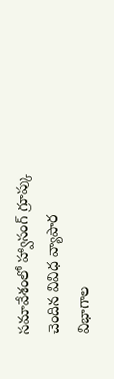సమావేశంలో హ్వాసంగ్ గ్రూప్కు చెందిన వివిధ వ్యాపార విభాగాల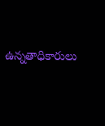ఉన్నతాధికారులు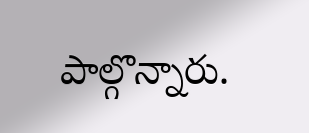పాల్గొన్నారు.